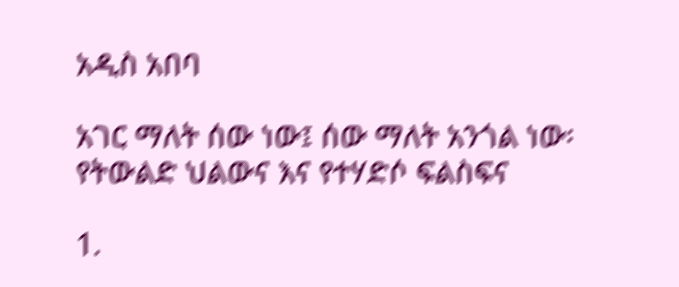አዲስ አበባ

አገር ማለት ሰው ነው፤ ሰው ማለት አንጎል ነው፡ የትውልድ ህልውና እና የተሃድሶ ፍልስፍና

1.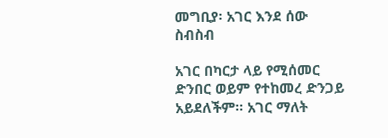መግቢያ፡ አገር እንደ ሰው ስብስብ

አገር በካርታ ላይ የሚሰመር ድንበር ወይም የተከመረ ድንጋይ አይደለችም። አገር ማለት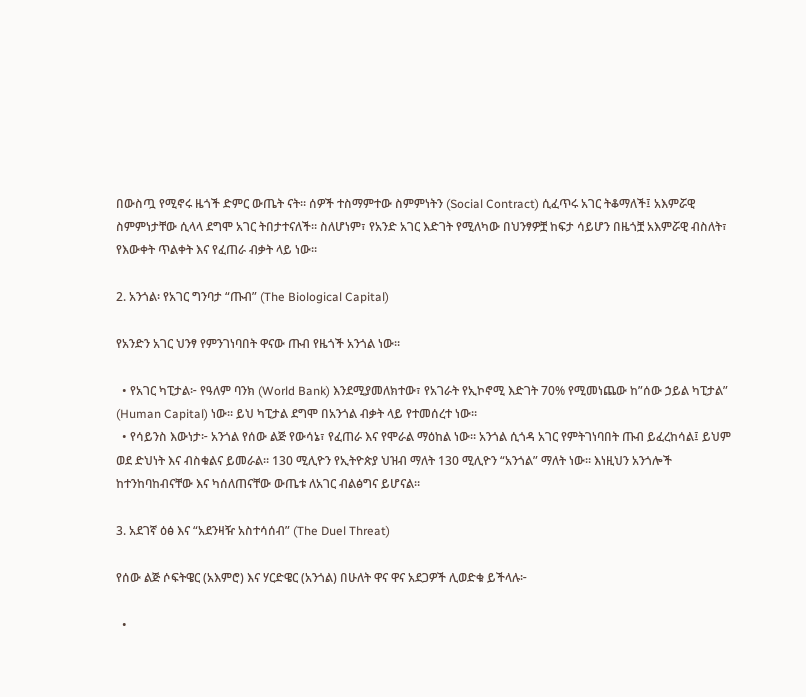በውስጧ የሚኖሩ ዜጎች ድምር ውጤት ናት። ሰዎች ተስማምተው ስምምነትን (Social Contract) ሲፈጥሩ አገር ትቆማለች፤ አእምሯዊ ስምምነታቸው ሲላላ ደግሞ አገር ትበታተናለች። ስለሆነም፣ የአንድ አገር እድገት የሚለካው በህንፃዎቿ ከፍታ ሳይሆን በዜጎቿ አእምሯዊ ብስለት፣ የእውቀት ጥልቀት እና የፈጠራ ብቃት ላይ ነው።

2. አንጎል፡ የአገር ግንባታ “ጡብ” (The Biological Capital)

የአንድን አገር ህንፃ የምንገነባበት ዋናው ጡብ የዜጎች አንጎል ነው።

  • የአገር ካፒታል፦ የዓለም ባንክ (World Bank) እንደሚያመለክተው፣ የአገራት የኢኮኖሚ እድገት 70% የሚመነጨው ከ”ሰው ኃይል ካፒታል” (Human Capital) ነው። ይህ ካፒታል ደግሞ በአንጎል ብቃት ላይ የተመሰረተ ነው።
  • የሳይንስ እውነታ፦ አንጎል የሰው ልጅ የውሳኔ፣ የፈጠራ እና የሞራል ማዕከል ነው። አንጎል ሲጎዳ አገር የምትገነባበት ጡብ ይፈረከሳል፤ ይህም ወደ ድህነት እና ብስቁልና ይመራል። 130 ሚሊዮን የኢትዮጵያ ህዝብ ማለት 130 ሚሊዮን “አንጎል” ማለት ነው። እነዚህን አንጎሎች ከተንከባከብናቸው እና ካሰለጠናቸው ውጤቱ ለአገር ብልፅግና ይሆናል።

3. አደገኛ ዕፅ እና “አደንዛዥ አስተሳሰብ” (The Duel Threat)

የሰው ልጅ ሶፍትዌር (አእምሮ) እና ሃርድዌር (አንጎል) በሁለት ዋና ዋና አደጋዎች ሊወድቁ ይችላሉ፦

  •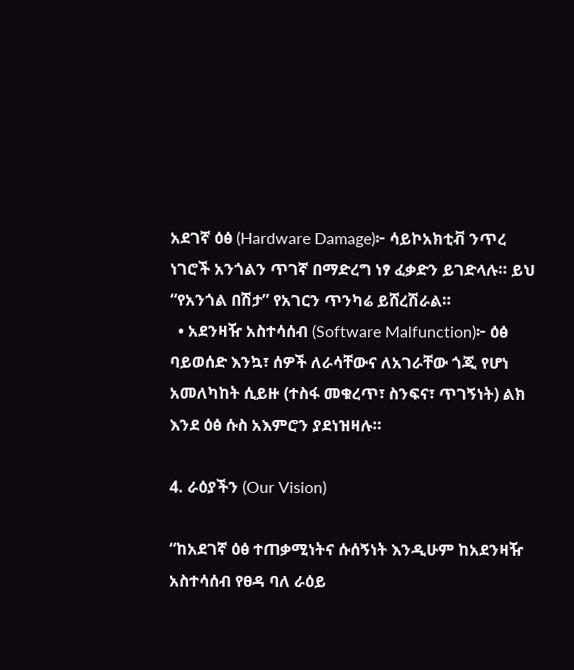አደገኛ ዕፅ (Hardware Damage)፦ ሳይኮአክቲቭ ንጥረ ነገሮች አንጎልን ጥገኛ በማድረግ ነፃ ፈቃድን ይገድላሉ። ይህ “የአንጎል በሽታ” የአገርን ጥንካሬ ይሸረሽራል።
  • አደንዛዥ አስተሳሰብ (Software Malfunction)፦ ዕፅ ባይወሰድ እንኳ፣ ሰዎች ለራሳቸውና ለአገራቸው ጎጂ የሆነ አመለካከት ሲይዙ (ተስፋ መቁረጥ፣ ስንፍና፣ ጥገኝነት) ልክ እንደ ዕፅ ሱስ አእምሮን ያደነዝዛሉ።

4. ራዕያችን (Our Vision)

“ከአደገኛ ዕፅ ተጠቃሚነትና ሱሰኝነት እንዲሁም ከአደንዛዥ አስተሳሰብ የፀዳ ባለ ራዕይ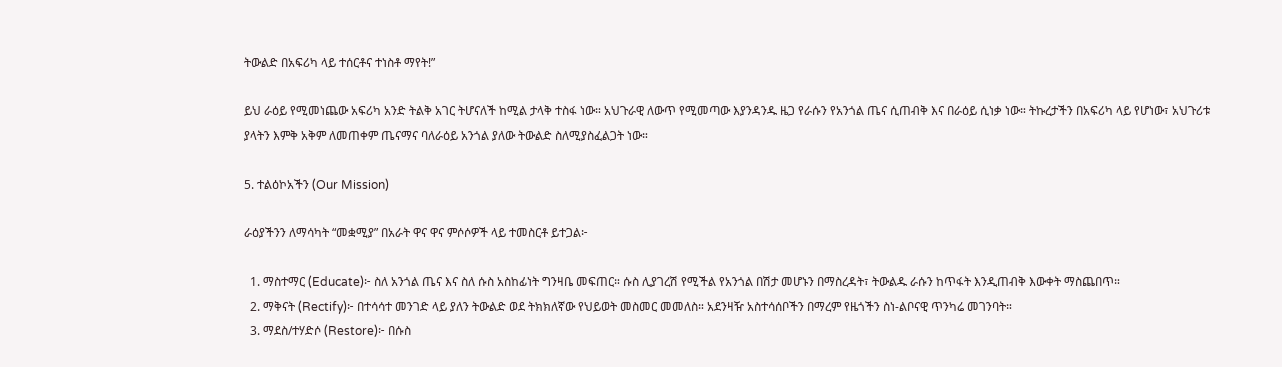ትውልድ በአፍሪካ ላይ ተሰርቶና ተነስቶ ማየት!”

ይህ ራዕይ የሚመነጨው አፍሪካ አንድ ትልቅ አገር ትሆናለች ከሚል ታላቅ ተስፋ ነው። አህጉራዊ ለውጥ የሚመጣው እያንዳንዱ ዜጋ የራሱን የአንጎል ጤና ሲጠብቅ እና በራዕይ ሲነቃ ነው። ትኩረታችን በአፍሪካ ላይ የሆነው፣ አህጉሪቱ ያላትን እምቅ አቅም ለመጠቀም ጤናማና ባለራዕይ አንጎል ያለው ትውልድ ስለሚያስፈልጋት ነው።

5. ተልዕኮአችን (Our Mission)

ራዕያችንን ለማሳካት “መቋሚያ” በአራት ዋና ዋና ምሶሶዎች ላይ ተመስርቶ ይተጋል፦

  1. ማስተማር (Educate)፦ ስለ አንጎል ጤና እና ስለ ሱስ አስከፊነት ግንዛቤ መፍጠር። ሱስ ሊያገረሽ የሚችል የአንጎል በሽታ መሆኑን በማስረዳት፣ ትውልዱ ራሱን ከጥፋት እንዲጠብቅ እውቀት ማስጨበጥ።
  2. ማቅናት (Rectify)፦ በተሳሳተ መንገድ ላይ ያለን ትውልድ ወደ ትክክለኛው የህይወት መስመር መመለስ። አደንዛዥ አስተሳሰቦችን በማረም የዜጎችን ስነ-ልቦናዊ ጥንካሬ መገንባት።
  3. ማደስ/ተሃድሶ (Restore)፦ በሱስ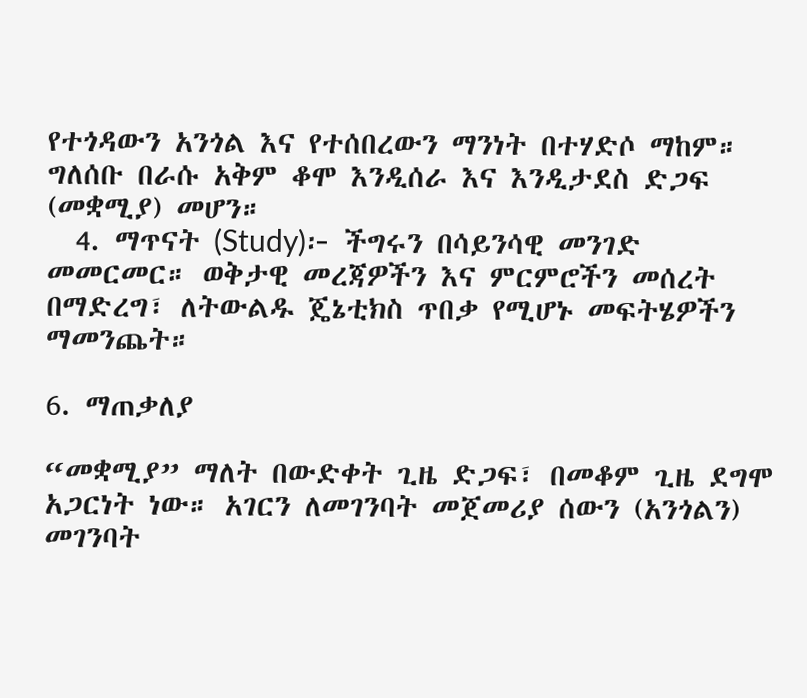የተጎዳውን አንጎል እና የተሰበረውን ማንነት በተሃድሶ ማከም። ግለሰቡ በራሱ አቅም ቆሞ እንዲሰራ እና እንዲታደስ ድጋፍ (መቋሚያ) መሆን።
  4. ማጥናት (Study)፦ ችግሩን በሳይንሳዊ መንገድ መመርመር። ወቅታዊ መረጃዎችን እና ምርምሮችን መሰረት በማድረግ፣ ለትውልዱ ጄኔቲክስ ጥበቃ የሚሆኑ መፍትሄዎችን ማመንጨት።

6. ማጠቃለያ

“መቋሚያ” ማለት በውድቀት ጊዜ ድጋፍ፣ በመቆም ጊዜ ደግሞ አጋርነት ነው። አገርን ለመገንባት መጀመሪያ ሰውን (አንጎልን) መገንባት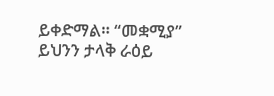ይቀድማል። “መቋሚያ” ይህንን ታላቅ ራዕይ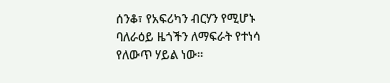ሰንቆ፣ የአፍሪካን ብርሃን የሚሆኑ ባለራዕይ ዜጎችን ለማፍራት የተነሳ የለውጥ ሃይል ነው።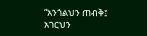“አንጎልህን ጠብቅ፤ አገርህን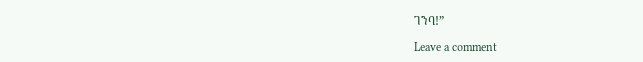ገንባ!”

Leave a comment